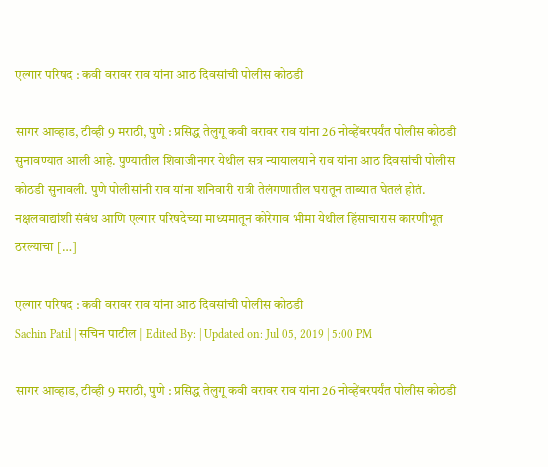एल्गार परिषद : कवी वरावर राव यांना आठ दिवसांची पोलीस कोठडी

सागर आव्हाड, टीव्ही 9 मराठी, पुणे : प्रसिद्ध तेलुगू कवी वरावर राव यांना 26 नोव्हेंबरपर्यंत पोलीस कोठडी सुनावण्यात आली आहे. पुण्यातील शिवाजीनगर येथील सत्र न्यायालयाने राव यांना आठ दिवसांची पोलीस कोठडी सुनावली. पुणे पोलीसांनी राव यांना शनिवारी रात्री तेलंगणातील घरातून ताब्यात घेतलं होतं. नक्षलवाद्यांशी संबंध आणि एल्गार परिषदेच्या माध्यमातून कोरेगाव भीमा येथील हिंसाचारास कारणीभूत ठरल्याचा […]

एल्गार परिषद : कवी वरावर राव यांना आठ दिवसांची पोलीस कोठडी
Sachin Patil | सचिन पाटील | Edited By: | Updated on: Jul 05, 2019 | 5:00 PM

सागर आव्हाड, टीव्ही 9 मराठी, पुणे : प्रसिद्ध तेलुगू कवी वरावर राव यांना 26 नोव्हेंबरपर्यंत पोलीस कोठडी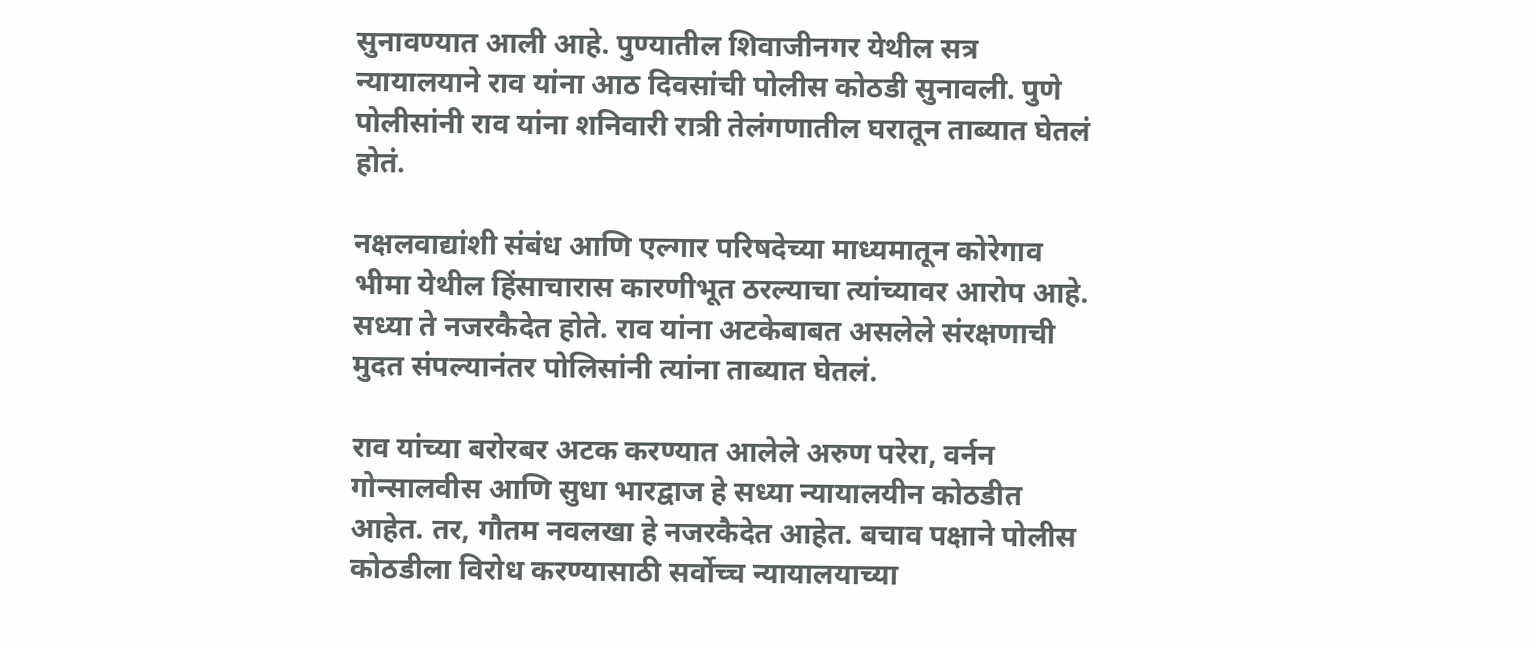सुनावण्यात आली आहे. पुण्यातील शिवाजीनगर येथील सत्र न्यायालयाने राव यांना आठ दिवसांची पोलीस कोठडी सुनावली. पुणे पोलीसांनी राव यांना शनिवारी रात्री तेलंगणातील घरातून ताब्यात घेतलं होतं.

नक्षलवाद्यांशी संबंध आणि एल्गार परिषदेच्या माध्यमातून कोरेगाव भीमा येथील हिंसाचारास कारणीभूत ठरल्याचा त्यांच्यावर आरोप आहे. सध्या ते नजरकैदेत होते. राव यांना अटकेबाबत असलेले संरक्षणाची मुदत संपल्यानंतर पोलिसांनी त्यांना ताब्यात घेतलं.

राव यांच्या बरोरबर अटक करण्यात आलेले अरुण परेरा, वर्नन गोन्सालवीस आणि सुधा भारद्वाज हे सध्या न्यायालयीन कोठडीत आहेत. तर, गौतम नवलखा हे नजरकैदेत आहेत. बचाव पक्षाने पोलीस कोठडीला विरोध करण्यासाठी सर्वोच्च न्यायालयाच्या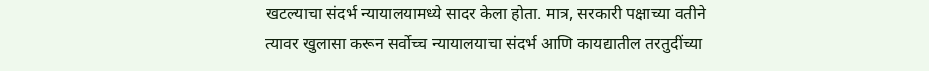खटल्याचा संदर्भ न्यायालयामध्ये सादर केला होता. मात्र, सरकारी पक्षाच्या वतीने त्यावर खुलासा करून सर्वोच्च न्यायालयाचा संदर्भ आणि कायद्यातील तरतुदींच्या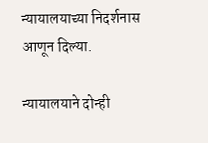न्यायालयाच्या निदर्शनास आणून दिल्या.

न्यायालयाने दोन्ही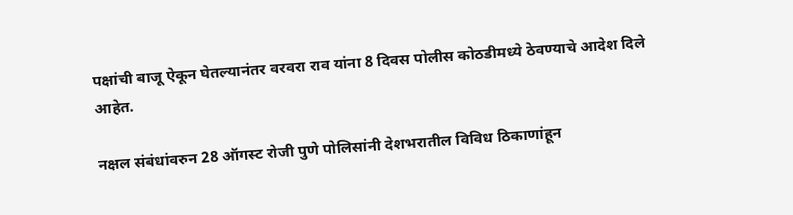पक्षांची बाजू ऐकून घेतल्यानंतर वरवरा राव यांना 8 दिवस पोलीस कोठडीमध्ये ठेवण्याचे आदेश दिले आहेत.

नक्षल संबंधांवरुन 28 ऑगस्ट रोजी पुणे पोलिसांनी देशभरातील विविध ठिकाणांहून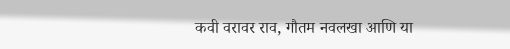कवी वरावर राव, गौतम नवलखा आणि या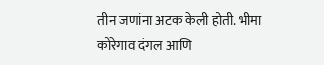तीन जणांना अटक केली होती. भीमा कोरेगाव दंगल आणि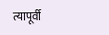त्यापूर्वी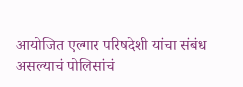आयोजित एल्गार परिषदेशी यांचा संबंध असल्याचं पोलिसांचं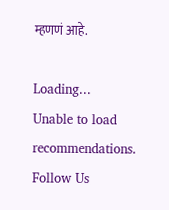म्हणणं आहे.

Loading...
Unable to load recommendations.
Follow Us